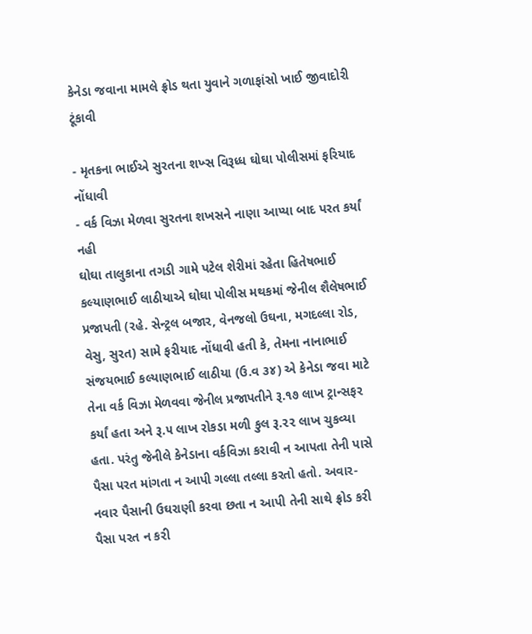કેનેડા જવાના મામલે ફ્રોડ થતા યુવાને ગળાફાંસો ખાઈ જીવાદોરી ટૂંકાવી

- મૃતકના ભાઈએ સુરતના શખ્સ વિરૂધ્ધ ઘોઘા પોલીસમાં ફરિયાદ નોંધાવી
- વર્ક વિઝા મેળવા સુરતના શખસને નાણા આપ્યા બાદ પરત કર્યાં નહી
ઘોઘા તાલુકાના તગડી ગામે પટેલ શેરીમાં રહેતા હિતેષભાઈ કલ્યાણભાઈ લાઠીયાએ ઘોઘા પોલીસ મથકમાં જેનીલ શૈલેષભાઈ પ્રજાપતી (રહે. સેન્ટ્રલ બજાર, વેનજલો ઉઘના, મગદલ્લા રોડ, વેસુ, સુરત) સામે ફરીયાદ નોંધાવી હતી કે, તેમના નાનાભાઈ સંજયભાઈ કલ્યાણભાઈ લાઠીયા (ઉ.વ ૩૪) એ કેનેડા જવા માટે તેના વર્ક વિઝા મેળવવા જેનીલ પ્રજાપતીને રૂ.૧૭ લાખ ટ્રાન્સફર કર્યાં હતા અને રૂ.૫ લાખ રોકડા મળી કુલ રૂ.૨૨ લાખ ચુકવ્યા હતા. પરંતુ જેનીલે કેનેડાના વર્કવિઝા કરાવી ન આપતા તેની પાસે પૈસા પરત માંગતા ન આપી ગલ્લા તલ્લા કરતો હતો. અવાર-નવાર પૈસાની ઉઘરાણી કરવા છતા ન આપી તેની સાથે ફ્રોડ કરી પૈસા પરત ન કરી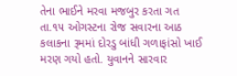તેના ભાઈને મરવા મજબુર કરતા ગત તા.૧૫ ઓગસ્ટના રોજ સવારના આઠ કલાકના રૂમમાં દોરડુ બાંધી ગળાફાંસો ખાઈ મરણ ગયો હતો. યુવાનને સારવાર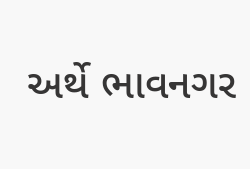અર્થે ભાવનગર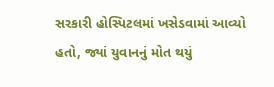સરકારી હોસ્પિટલમાં ખસેડવામાં આવ્યો હતો, જ્યાં યુવાનનું મોત થયું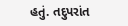હતું. તદુપરાંત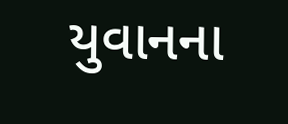યુવાનના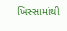ખિસ્સામાંથી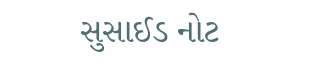સુસાઈડ નોટ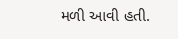મળી આવી હતી.